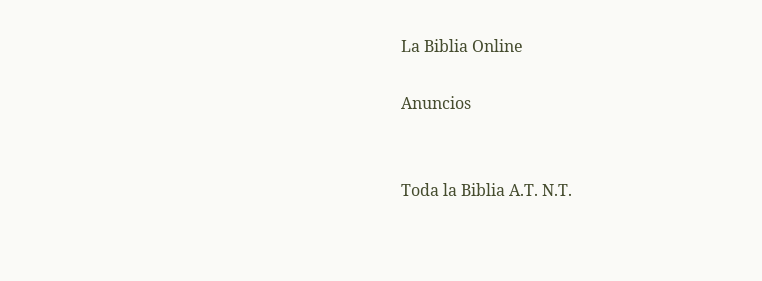La Biblia Online

Anuncios


Toda la Biblia A.T. N.T.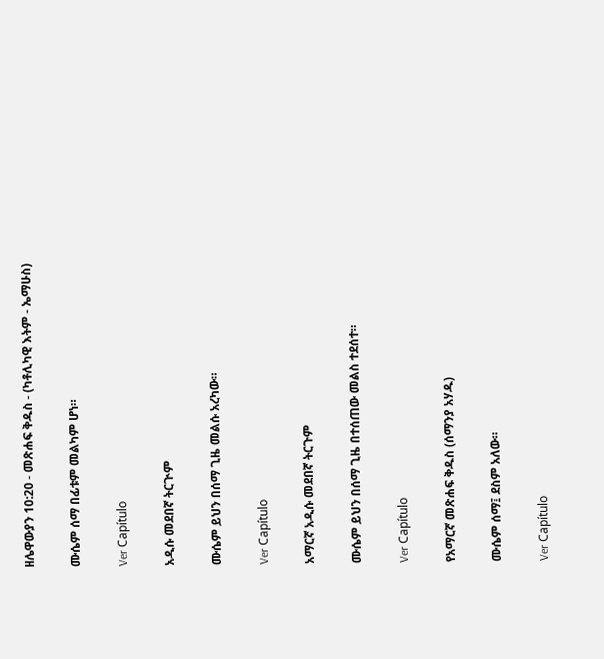ዘሌዋውያን 10:20 - መጽሐፍ ቅዱስ - (ካቶሊካዊ እትም - ኤማሁስ)

ሙሴም ሰማ በፊቱም መልካም ሆነ።

Ver Capítulo

አዲሱ መደበኛ ትርጒም

ሙሴም ይህን በሰማ ጊዜ መልሱ አረካው።

Ver Capítulo

አማርኛ አዲሱ መደበኛ ትርጉም

ሙሴም ይህን በሰማ ጊዜ በተሰጠው መልስ ተደሰተ።

Ver Capítulo

የአማርኛ መጽሐፍ ቅዱስ (ሰማንያ አሃዱ)

ሙሴም ሰማ፤ ደስም አለው።

Ver Capítulo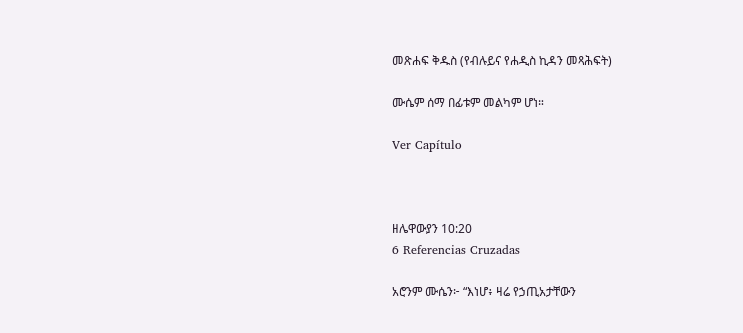መጽሐፍ ቅዱስ (የብሉይና የሐዲስ ኪዳን መጻሕፍት)

ሙሴም ሰማ በፊቱም መልካም ሆነ።

Ver Capítulo



ዘሌዋውያን 10:20
6 Referencias Cruzadas

አሮንም ሙሴን፦ “እነሆ፥ ዛሬ የኃጢአታቸውን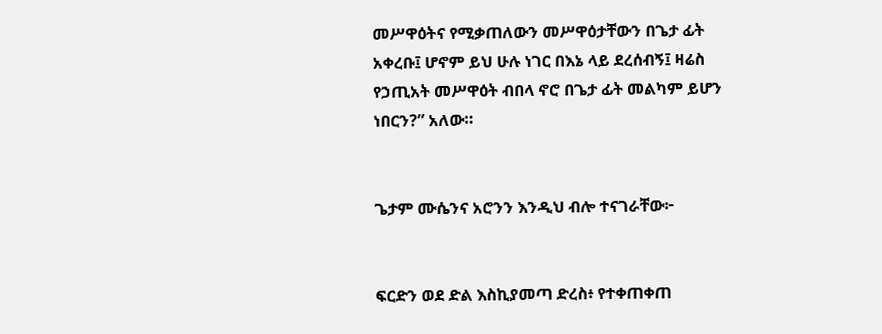መሥዋዕትና የሚቃጠለውን መሥዋዕታቸውን በጌታ ፊት አቀረቡ፤ ሆኖም ይህ ሁሉ ነገር በእኔ ላይ ደረሰብኝ፤ ዛሬስ የኃጢአት መሥዋዕት ብበላ ኖሮ በጌታ ፊት መልካም ይሆን ነበርን?” አለው።


ጌታም ሙሴንና አሮንን እንዲህ ብሎ ተናገራቸው፦


ፍርድን ወደ ድል እስኪያመጣ ድረስ፥ የተቀጠቀጠ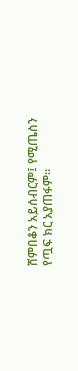ሸምበቆን አይሰብርም፤ የሚጤስን የጧፍ ክር አያጠፋም።